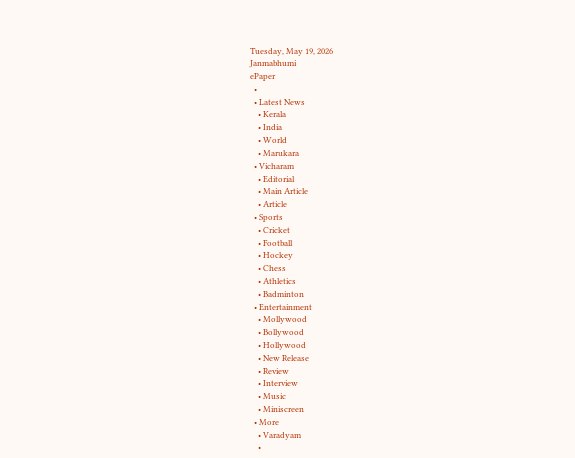Tuesday, May 19, 2026
Janmabhumi
ePaper
  •
  • Latest News
    • Kerala
    • India
    • World
    • Marukara
  • Vicharam
    • Editorial
    • Main Article
    • Article
  • Sports
    • Cricket
    • Football
    • Hockey
    • Chess
    • Athletics
    • Badminton
  • Entertainment
    • Mollywood
    • Bollywood
    • Hollywood
    • New Release
    • Review
    • Interview
    • Music
    • Miniscreen
  • More
    • Varadyam
    •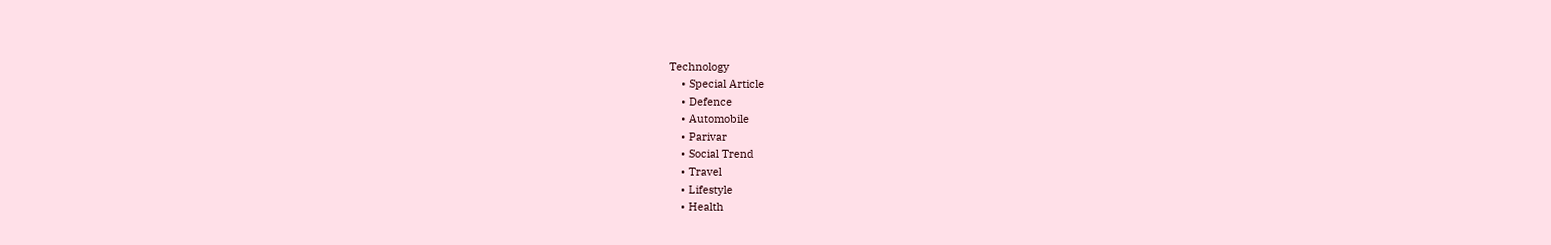Technology
    • Special Article
    • Defence
    • Automobile
    • Parivar
    • Social Trend
    • Travel
    • Lifestyle
    • Health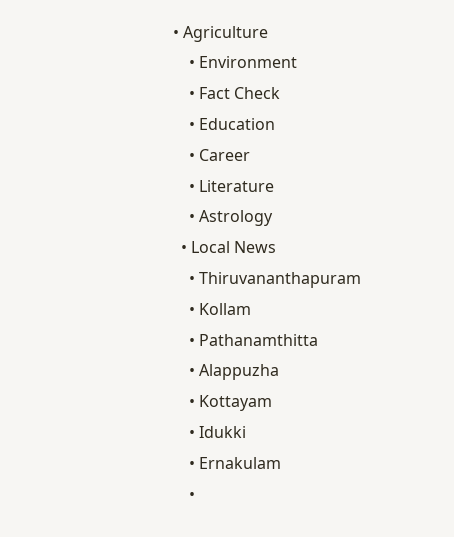• Agriculture
    • Environment
    • Fact Check
    • Education
    • Career
    • Literature
    • Astrology
  • Local News
    • Thiruvananthapuram
    • Kollam
    • Pathanamthitta
    • Alappuzha
    • Kottayam
    • Idukki
    • Ernakulam
    •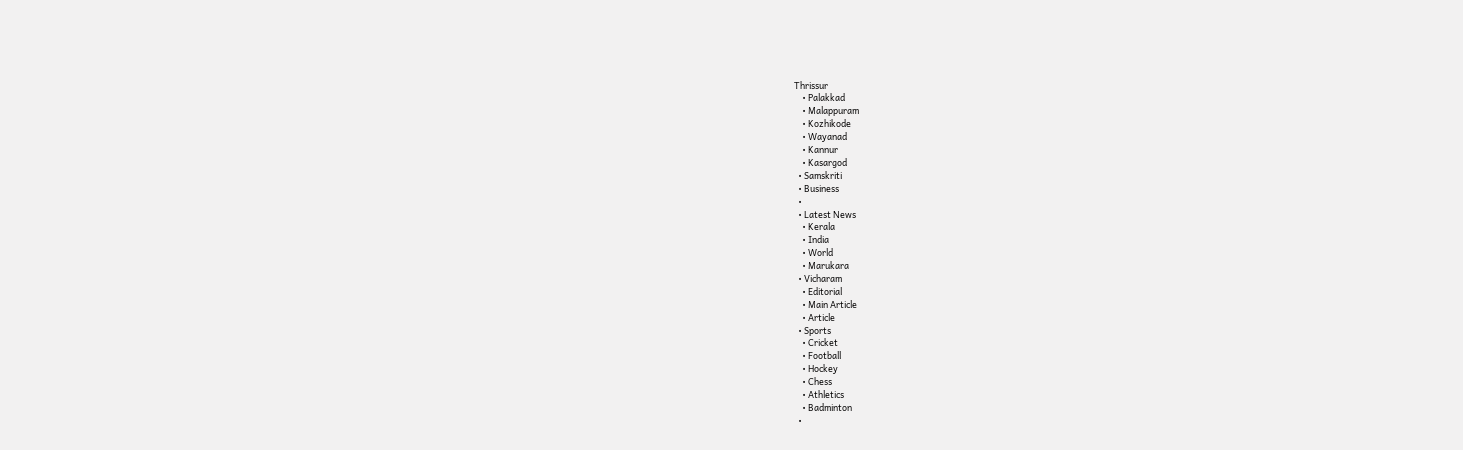Thrissur
    • Palakkad
    • Malappuram
    • Kozhikode
    • Wayanad
    • Kannur
    • Kasargod
  • Samskriti
  • Business
  •
  • Latest News
    • Kerala
    • India
    • World
    • Marukara
  • Vicharam
    • Editorial
    • Main Article
    • Article
  • Sports
    • Cricket
    • Football
    • Hockey
    • Chess
    • Athletics
    • Badminton
  •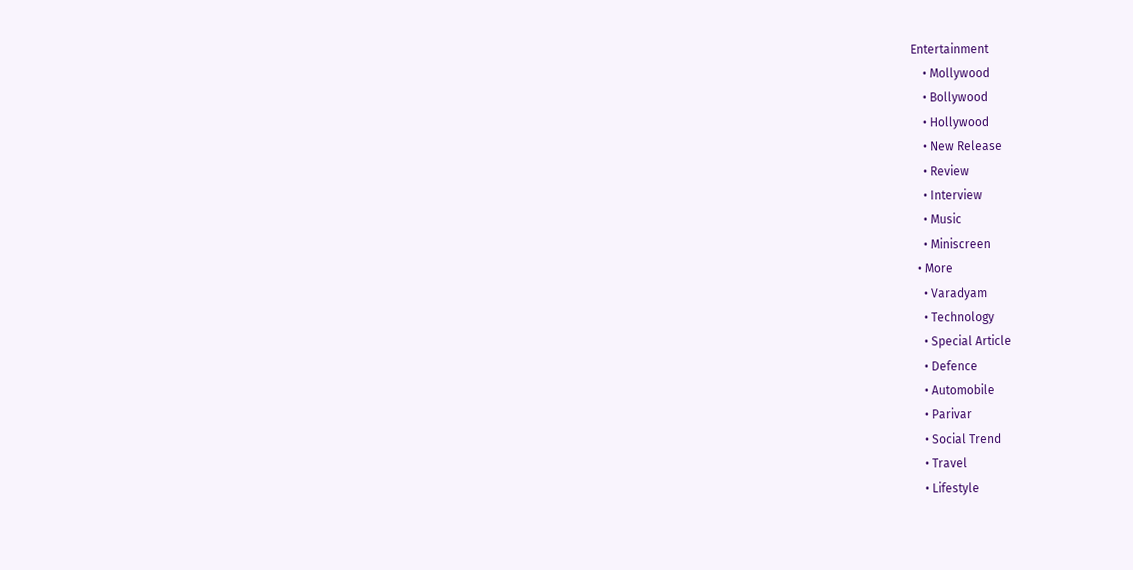Entertainment
    • Mollywood
    • Bollywood
    • Hollywood
    • New Release
    • Review
    • Interview
    • Music
    • Miniscreen
  • More
    • Varadyam
    • Technology
    • Special Article
    • Defence
    • Automobile
    • Parivar
    • Social Trend
    • Travel
    • Lifestyle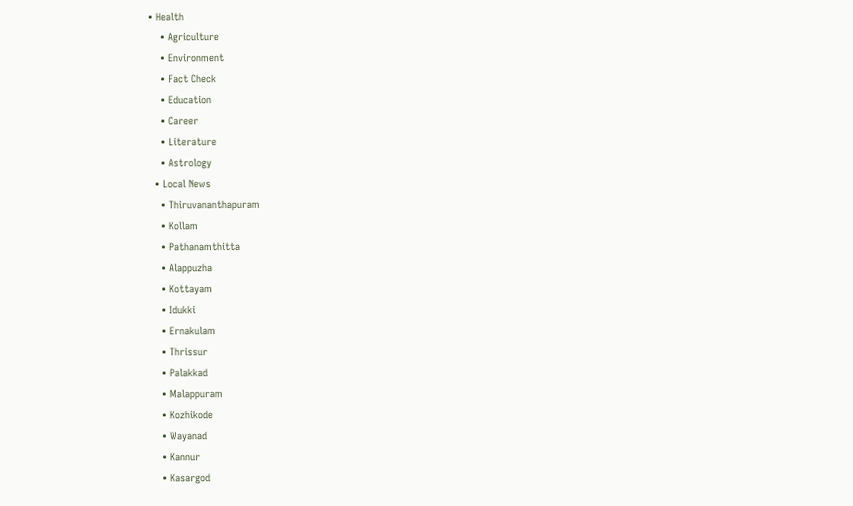• Health
    • Agriculture
    • Environment
    • Fact Check
    • Education
    • Career
    • Literature
    • Astrology
  • Local News
    • Thiruvananthapuram
    • Kollam
    • Pathanamthitta
    • Alappuzha
    • Kottayam
    • Idukki
    • Ernakulam
    • Thrissur
    • Palakkad
    • Malappuram
    • Kozhikode
    • Wayanad
    • Kannur
    • Kasargod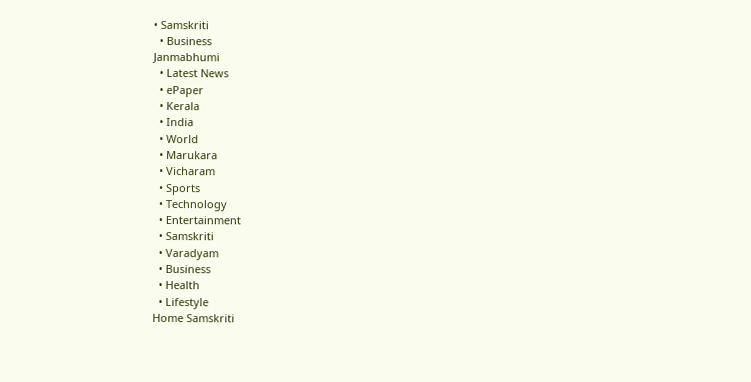• Samskriti
  • Business
Janmabhumi
  • Latest News
  • ePaper
  • Kerala
  • India
  • World
  • Marukara
  • Vicharam
  • Sports
  • Technology
  • Entertainment
  • Samskriti
  • Varadyam
  • Business
  • Health
  • Lifestyle
Home Samskriti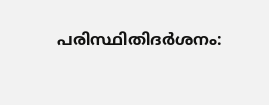പരിസ്ഥിതിദര്‍ശനം: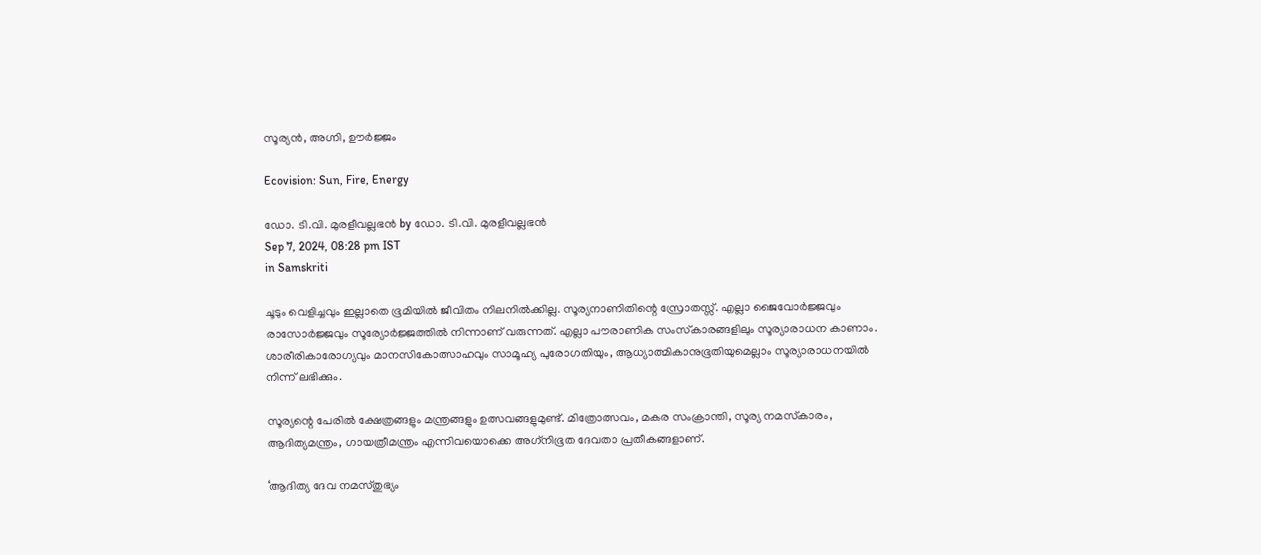സൂര്യന്‍, അഗ്നി, ഊര്‍ജ്ജം

Ecovision: Sun, Fire, Energy

ഡോ. ടി.വി. മുരളീവല്ലഭന്‍ by ഡോ. ടി.വി. മുരളീവല്ലഭന്‍
Sep 7, 2024, 08:28 pm IST
in Samskriti

ചൂടും വെളിച്ചവും ഇല്ലാതെ ഭൂമിയില്‍ ജീവിതം നിലനില്‍ക്കില്ല. സൂര്യനാണിതിന്റെ സ്രോതസ്സ്. എല്ലാ ജൈവോര്‍ജ്ജവും രാസോര്‍ജ്ജവും സൂര്യോര്‍ജ്ജത്തില്‍ നിന്നാണ് വരുന്നത്. എല്ലാ പൗരാണിക സംസ്‌കാരങ്ങളിലും സൂര്യാരാധന കാണാം. ശാരീരികാരോഗ്യവും മാനസികോത്സാഹവും സാമൂഹ്യ പുരോഗതിയും, ആധ്യാത്മികാനുഭൂതിയുമെല്ലാം സൂര്യാരാധനയില്‍ നിന്ന് ലഭിക്കും.

സൂര്യന്റെ പേരില്‍ ക്ഷേത്രങ്ങളും മന്ത്രങ്ങളും ഉത്സവങ്ങളുമുണ്ട്. മിത്രോത്സവം, മകര സംക്രാന്തി, സൂര്യ നമസ്‌കാരം, ആദിത്യമന്ത്രം, ഗായത്രീമന്ത്രം എന്നിവയൊക്കെ അഗ്‌നിഭൂത ദേവതാ പ്രതീകങ്ങളാണ്.

‘ആദിത്യ ദേവ നമസ്തുഭ്യം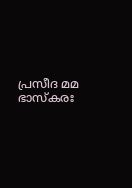പ്രസീദ മമ ഭാസ്‌കരഃ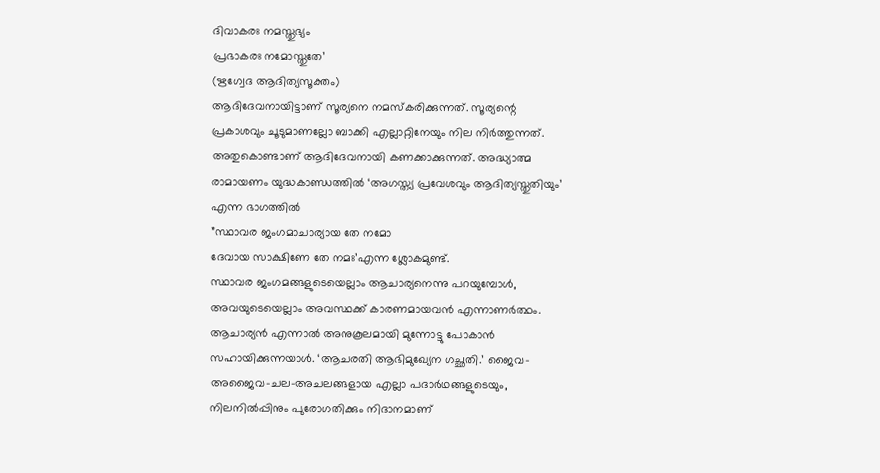ദിവാകരഃ നമസ്തുഭ്യം
പ്രഭാകരഃ നമോസ്തുതേ’
(ഋഗ്വേദ ആദിത്യസൂക്തം)
ആദിദേവനായിട്ടാണ് സൂര്യനെ നമസ്‌കരിക്കുന്നത്. സൂര്യന്റെ പ്രകാശവും ചൂടുമാണല്ലോ ബാക്കി എല്ലാറ്റിനേയും നില നിര്‍ത്തുന്നത്. അതുകൊണ്ടാണ് ആദിദേവനായി കണക്കാക്കുന്നത്. അദ്ധ്യാത്മ രാമായണം യുദ്ധകാണ്ഡത്തില്‍ ‘അഗസ്ത്യ പ്രവേശവും ആദിത്യസ്തുതിയും’ എന്ന ഭാഗത്തില്‍
”സ്ഥാവര ജംഗമാചാര്യായ തേ നമോ
ദേവായ സാക്ഷിണേ തേ നമഃ’എന്ന ശ്ലോകമുണ്ട്.
സ്ഥാവര ജംഗമങ്ങളുടെയെല്ലാം ആചാര്യനെന്നു പറയുമ്പോള്‍, അവയുടെയെല്ലാം അവസ്ഥക്ക് കാരണമായവന്‍ എന്നാണര്‍ത്ഥം. ആചാര്യന്‍ എന്നാല്‍ അനുകൂലമായി മുന്നോട്ടു പോകാന്‍ സഹായിക്കുന്നയാള്‍. ‘ആചരതി ആഭിമുഖ്യേന ഗച്ഛതി.’ ജൈവ-അജൈവ-ചല-അചലങ്ങളായ എല്ലാ പദാര്‍ഥങ്ങളുടെയും, നിലനില്‍പ്പിനും പുരോഗതിക്കും നിദാനമാണ്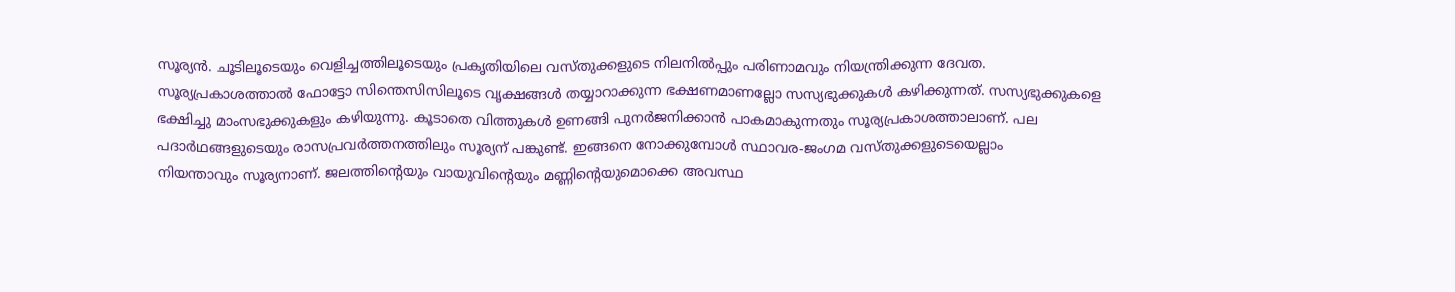സൂര്യന്‍. ചൂടിലൂടെയും വെളിച്ചത്തിലൂടെയും പ്രകൃതിയിലെ വസ്തുക്കളുടെ നിലനില്‍പ്പും പരിണാമവും നിയന്ത്രിക്കുന്ന ദേവത. സൂര്യപ്രകാശത്താല്‍ ഫോട്ടോ സിന്തെസിസിലൂടെ വൃക്ഷങ്ങള്‍ തയ്യാറാക്കുന്ന ഭക്ഷണമാണല്ലോ സസ്യഭുക്കുകള്‍ കഴിക്കുന്നത്. സസ്യഭുക്കുകളെ ഭക്ഷിച്ചു മാംസഭുക്കുകളും കഴിയുന്നു. കൂടാതെ വിത്തുകള്‍ ഉണങ്ങി പുനര്‍ജനിക്കാന്‍ പാകമാകുന്നതും സൂര്യപ്രകാശത്താലാണ്. പല പദാര്‍ഥങ്ങളുടെയും രാസപ്രവര്‍ത്തനത്തിലും സൂര്യന് പങ്കുണ്ട്. ഇങ്ങനെ നോക്കുമ്പോള്‍ സ്ഥാവര-ജംഗമ വസ്തുക്കളുടെയെല്ലാം
നിയന്താവും സൂര്യനാണ്. ജലത്തിന്റെയും വായുവിന്റെയും മണ്ണിന്റെയുമൊക്കെ അവസ്ഥ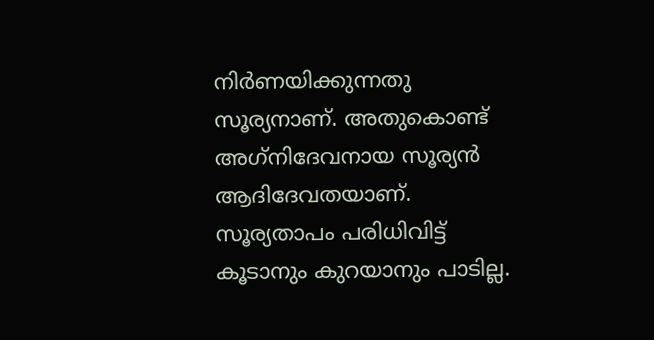നിര്‍ണയിക്കുന്നതു സൂര്യനാണ്. അതുകൊണ്ട് അഗ്‌നിദേവനായ സൂര്യന്‍ ആദിദേവതയാണ്.
സൂര്യതാപം പരിധിവിട്ട് കൂടാനും കുറയാനും പാടില്ല.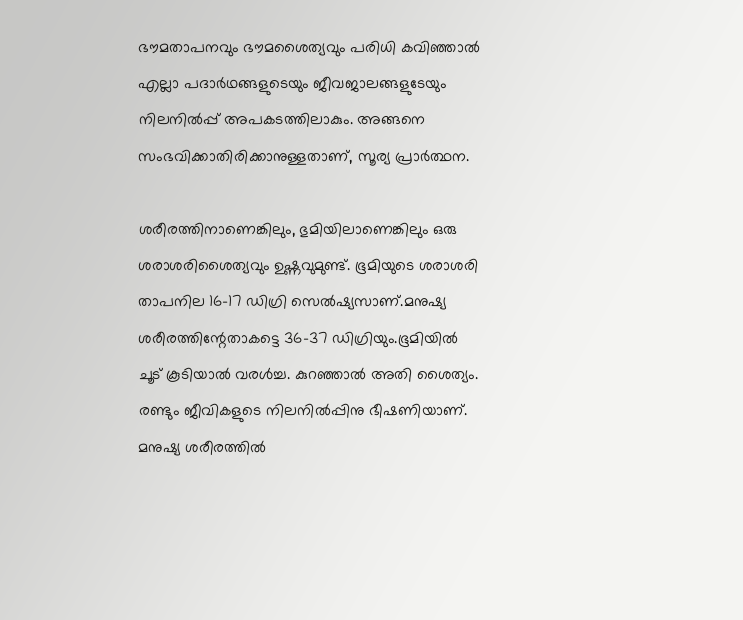ഭൗമതാപനവും ഭൗമശൈത്യവും പരിധി കവിഞ്ഞാല്‍ എല്ലാ പദാര്‍ഥങ്ങളുടെയും ജീവജാലങ്ങളുടേയും നിലനില്‍പ്പ് അപകടത്തിലാകും. അങ്ങനെ സംഭവിക്കാതിരിക്കാനുള്ളതാണ്, സൂര്യ പ്രാര്‍ത്ഥന.

ശരീരത്തിനാണെങ്കിലും, ഭുമിയിലാണെങ്കിലും ഒരു ശരാശരിശൈത്യവും ഉഷ്ണവുമുണ്ട്. ഭൂമിയുടെ ശരാശരി താപനില 16-17 ഡിഗ്രി സെല്‍ഷ്യസാണ്.മനുഷ്യ ശരീരത്തിന്റേതാകട്ടെ 36-37 ഡിഗ്രിയും.ഭൂമിയില്‍ ചൂട് കൂടിയാല്‍ വരള്‍ച്ച. കുറഞ്ഞാല്‍ അതി ശൈത്യം. രണ്ടും ജീവികളുടെ നിലനില്‍പ്പിനു ഭീഷണിയാണ്. മനുഷ്യ ശരീരത്തില്‍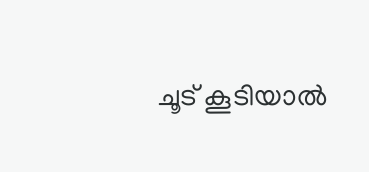ചൂട് കൂടിയാല്‍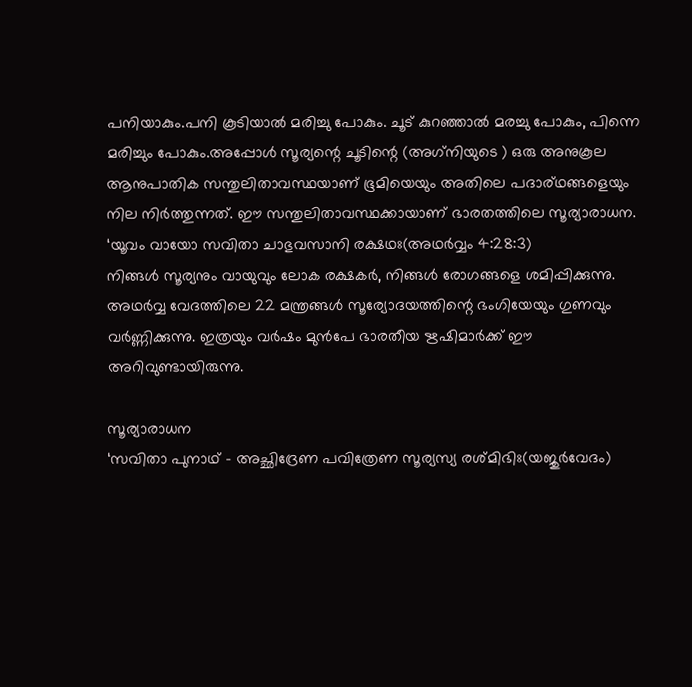പനിയാകും.പനി കൂടിയാല്‍ മരിച്ചു പോകും. ചൂട് കുറഞ്ഞാല്‍ മരച്ചു പോകും, പിന്നെ മരിച്ചും പോകും.അപ്പോള്‍ സൂര്യന്റെ ചൂടിന്റെ (അഗ്‌നിയുടെ ) ഒരു അനുകൂല ആനുപാതിക സന്തുലിതാവസ്ഥയാണ് ഭൂമിയെയും അതിലെ പദാര്ഥങ്ങളെയും നില നിര്‍ത്തുന്നത്. ഈ സന്തുലിതാവസ്ഥക്കായാണ് ഭാരതത്തിലെ സൂര്യാരാധന.
‘യൂവം വായോ സവിതാ ചാഭുവസാനി രക്ഷഥഃ(അഥര്‍വ്വം 4:28:3)
നിങ്ങള്‍ സൂര്യനും വായുവും ലോക രക്ഷകര്‍, നിങ്ങള്‍ രോഗങ്ങളെ ശമിപ്പിക്കുന്നു. അഥര്‍വ്വ വേദത്തിലെ 22 മന്ത്രങ്ങള്‍ സൂര്യോദയത്തിന്റെ ഭംഗിയേയും ഗുണവും വര്‍ണ്ണിക്കുന്നു. ഇത്രയും വര്‍ഷം മുന്‍പേ ഭാരതീയ ഋഷിമാര്‍ക്ക് ഈ അറിവുണ്ടായിരുന്നു.

സൂര്യാരാധന
‘സവിതാ പുനാഥ് – അച്ഛിദ്രേണ പവിത്രേണ സൂര്യസ്യ രശ്മിഭിഃ(യജുര്‍വേദം)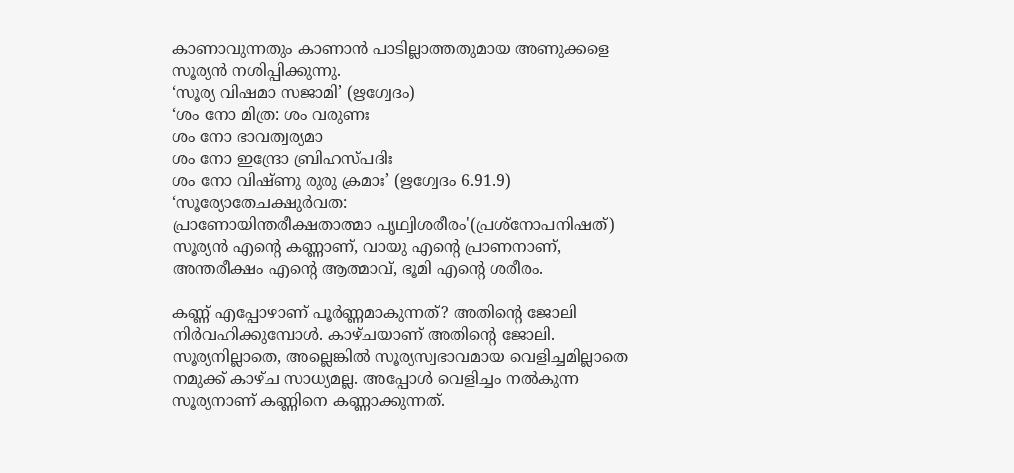കാണാവുന്നതും കാണാന്‍ പാടില്ലാത്തതുമായ അണുക്കളെ സൂര്യന്‍ നശിപ്പിക്കുന്നു.
‘സൂര്യ വിഷമാ സജാമി’ (ഋഗ്വേദം)
‘ശം നോ മിത്ര: ശം വരുണഃ
ശം നോ ഭാവത്വര്യമാ
ശം നോ ഇന്ദ്രോ ബ്രിഹസ്പദിഃ
ശം നോ വിഷ്ണു രുരു ക്രമാഃ’ (ഋഗ്വേദം 6.91.9)
‘സൂര്യോതേചക്ഷുര്‍വത:
പ്രാണോയിന്തരീക്ഷതാത്മാ പൃഥ്വിശരീരം'(പ്രശ്‌നോപനിഷത്)
സൂര്യന്‍ എന്റെ കണ്ണാണ്, വായു എന്റെ പ്രാണനാണ്, അന്തരീക്ഷം എന്റെ ആത്മാവ്, ഭൂമി എന്റെ ശരീരം.

കണ്ണ് എപ്പോഴാണ് പൂര്‍ണ്ണമാകുന്നത്? അതിന്റെ ജോലി നിര്‍വഹിക്കുമ്പോള്‍. കാഴ്ചയാണ് അതിന്റെ ജോലി. സൂര്യനില്ലാതെ, അല്ലെങ്കില്‍ സൂര്യസ്വഭാവമായ വെളിച്ചമില്ലാതെ നമുക്ക് കാഴ്ച സാധ്യമല്ല. അപ്പോള്‍ വെളിച്ചം നല്‍കുന്ന സൂര്യനാണ് കണ്ണിനെ കണ്ണാക്കുന്നത്.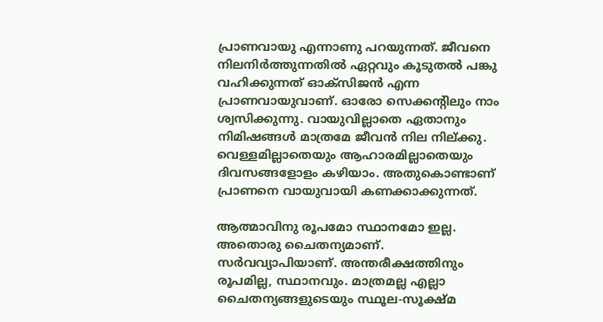പ്രാണവായു എന്നാണു പറയുന്നത്. ജീവനെ നിലനിര്‍ത്തുന്നതില്‍ ഏറ്റവും കൂടുതല്‍ പങ്കു വഹിക്കുന്നത് ഓക്‌സിജന്‍ എന്ന പ്രാണവായുവാണ്. ഓരോ സെക്കന്റിലും നാം ശ്വസിക്കുന്നു. വായുവില്ലാതെ ഏതാനും നിമിഷങ്ങള്‍ മാത്രമേ ജീവന്‍ നില നില്ക്കു. വെള്ളമില്ലാതെയും ആഹാരമില്ലാതെയും ദിവസങ്ങളോളം കഴിയാം. അതുകൊണ്ടാണ് പ്രാണനെ വായുവായി കണക്കാക്കുന്നത്.

ആത്മാവിനു രൂപമോ സ്ഥാനമോ ഇല്ല. അതൊരു ചൈതന്യമാണ്. സര്‍വവ്യാപിയാണ്. അന്തരീക്ഷത്തിനും രൂപമില്ല, സ്ഥാനവും. മാത്രമല്ല എല്ലാ ചൈതന്യങ്ങളുടെയും സ്ഥൂല-സൂക്ഷ്മ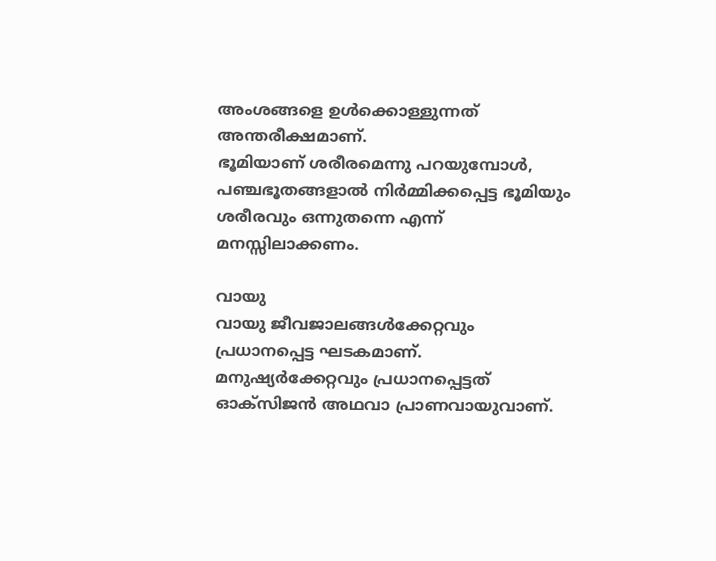അംശങ്ങളെ ഉള്‍ക്കൊള്ളുന്നത് അന്തരീക്ഷമാണ്.
ഭൂമിയാണ് ശരീരമെന്നു പറയുമ്പോള്‍, പഞ്ചഭൂതങ്ങളാല്‍ നിര്‍മ്മിക്കപ്പെട്ട ഭൂമിയും ശരീരവും ഒന്നുതന്നെ എന്ന് മനസ്സിലാക്കണം.

വായു
വായു ജീവജാലങ്ങള്‍ക്കേറ്റവും പ്രധാനപ്പെട്ട ഘടകമാണ്. മനുഷ്യര്‍ക്കേറ്റവും പ്രധാനപ്പെട്ടത് ഓക്‌സിജന്‍ അഥവാ പ്രാണവായുവാണ്.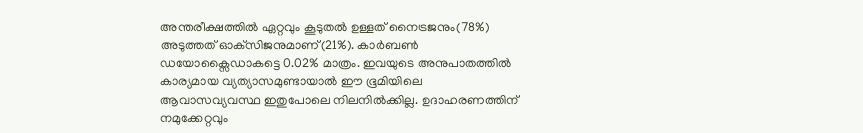അന്തരീക്ഷത്തില്‍ ഏറ്റവും കൂടുതല്‍ ഉള്ളത് നൈട്രജനും(78%) അടുത്തത് ഓക്‌സിജനുമാണ്(21%). കാര്‍ബണ്‍ ഡയോക്സൈഡാകട്ടെ 0.02% മാത്രം. ഇവയുടെ അനുപാതത്തില്‍ കാര്യമായ വ്യത്യാസമുണ്ടായാല്‍ ഈ ഭൂമിയിലെ ആവാസവ്യവസ്ഥ ഇതുപോലെ നിലനില്‍ക്കില്ല. ഉദാഹരണത്തിന് നമുക്കേറ്റവും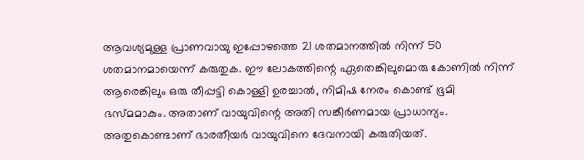ആവശ്യമുള്ള പ്രാണവായു ഇപ്പോഴത്തെ 21 ശതമാനത്തില്‍ നിന്ന് 50 ശതമാനമായെന്ന് കരുതുക. ഈ ലോകത്തിന്റെ ഏതെങ്കിലുമൊരു കോണില്‍ നിന്ന് ആരെങ്കിലും ഒരു തീപ്പട്ടി കൊള്ളി ഉരച്ചാല്‍, നിമിഷ നേരം കൊണ്ട് ഭൂമി ഭസ്മമാകും. അതാണ് വായുവിന്റെ അതി സങ്കീര്‍ണമായ പ്രാധാന്യം. അതുകൊണ്ടാണ് ഭാരതീയര്‍ വായുവിനെ ദേവനായി കരുതിയത്.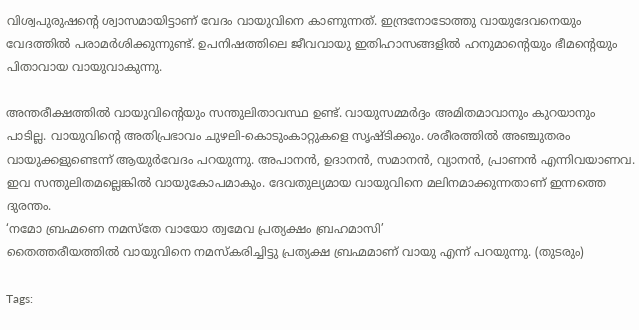വിശ്വപുരുഷന്റെ ശ്വാസമായിട്ടാണ് വേദം വായുവിനെ കാണുന്നത്. ഇന്ദ്രനോടോത്തു വായുദേവനെയും വേദത്തില്‍ പരാമര്‍ശിക്കുന്നുണ്ട്. ഉപനിഷത്തിലെ ജീവവായു ഇതിഹാസങ്ങളില്‍ ഹനുമാന്റെയും ഭീമന്റെയും പിതാവായ വായുവാകുന്നു.

അന്തരീക്ഷത്തില്‍ വായുവിന്റെയും സന്തുലിതാവസ്ഥ ഉണ്ട്. വായുസമ്മര്‍ദ്ദം അമിതമാവാനും കുറയാനും പാടില്ല. വായുവിന്റെ അതിപ്രഭാവം ചുഴലി-കൊടുംകാറ്റുകളെ സൃഷ്ടിക്കും. ശരീരത്തില്‍ അഞ്ചുതരം വായുക്കളുണ്ടെന്ന് ആയുര്‍വേദം പറയുന്നു. അപാനന്‍, ഉദാനന്‍, സമാനന്‍, വ്യാനന്‍, പ്രാണന്‍ എന്നിവയാണവ. ഇവ സന്തുലിതമല്ലെങ്കില്‍ വായുകോപമാകും. ദേവതുല്യമായ വായുവിനെ മലിനമാക്കുന്നതാണ് ഇന്നത്തെ ദുരന്തം.
‘നമോ ബ്രഹ്മണെ നമസ്‌തേ വായോ ത്വമേവ പ്രത്യക്ഷം ബ്രഹമാസി’
തൈത്തരീയത്തില്‍ വായുവിനെ നമസ്‌കരിച്ചിട്ടു പ്രത്യക്ഷ ബ്രഹ്മമാണ് വായു എന്ന് പറയുന്നു. (തുടരും)

Tags: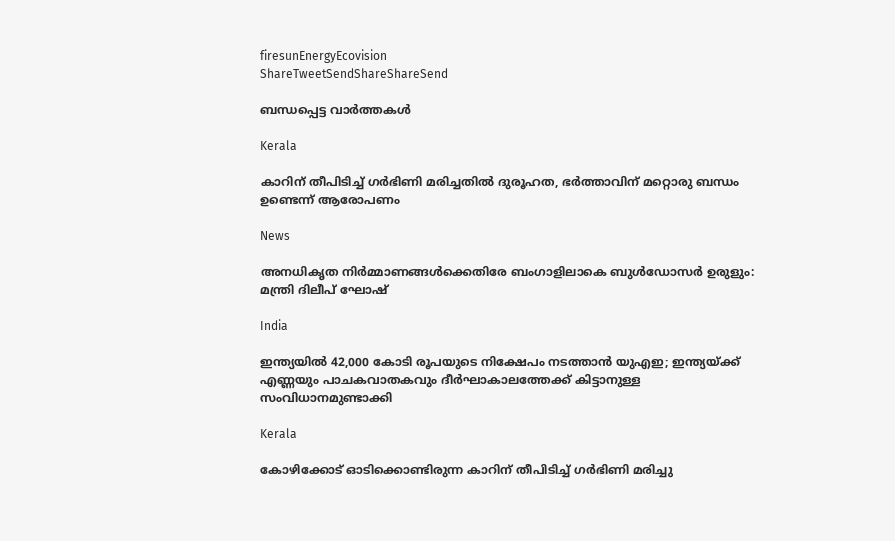firesunEnergyEcovision
ShareTweetSendShareShareSend

ബന്ധപ്പെട്ട വാര്‍ത്തകള്‍

Kerala

കാറിന് തീപിടിച്ച് ഗര്‍ഭിണി മരിച്ചതില്‍ ദുരൂഹത, ഭര്‍ത്താവിന് മറ്റൊരു ബന്ധം ഉണ്ടെന്ന് ആരോപണം

News

അനധികൃത നിർമ്മാണങ്ങൾക്കെതിരേ ബംഗാളിലാകെ ബുൾഡോസർ ഉരുളും: മന്ത്രി ദിലീപ് ഘോഷ്

India

ഇന്ത്യയിൽ 42,000 കോടി രൂപയുടെ നിക്ഷേപം നടത്താൻ യുഎഇ; ഇന്ത്യയ്‌ക്ക് എണ്ണയും പാചകവാതകവും ദീര്‍ഘാകാലത്തേക്ക് കിട്ടാനുള്ള സംവിധാനമുണ്ടാക്കി

Kerala

കോഴിക്കോട് ഓടിക്കൊണ്ടിരുന്ന കാറിന് തീപിടിച്ച് ഗര്‍ഭിണി മരിച്ചു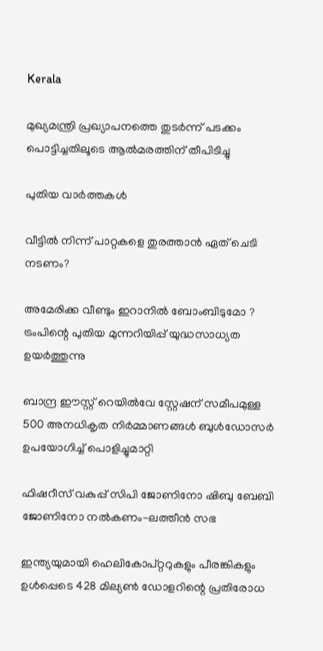Kerala

മുഖ്യമന്ത്രി പ്രഖ്യാപനത്തെ തുടര്‍ന്ന് പടക്കം പൊട്ടിച്ചതിലൂടെ ആല്‍മരത്തിന് തീപിടിച്ചു

പുതിയ വാര്‍ത്തകള്‍

വീട്ടിൽ നിന്ന് പാറ്റകളെ തുരത്താൻ ഏത് ചെടി നടണം?

അമേരിക്ക വീണ്ടും ഇറാനിൽ ബോംബിടുമോ ? ട്രംപിന്റെ പുതിയ മുന്നറിയിപ്പ് യുദ്ധസാധ്യത ഉയർത്തുന്നു

ബാന്ദ്ര ഈസ്റ്റ് റെയിൽവേ സ്റ്റേഷന് സമീപമുള്ള 500 അനധികൃത നിർമ്മാണങ്ങൾ ബുൾഡോസർ ഉപയോഗിച്ച് പൊളിച്ചുമാറ്റി

ഫിഷറീസ് വകുപ്പ് സിപി ജോണിനോ ഷിബു ബേബി ജോണിനോ നല്‍കണം-ലത്തീന്‍ സഭ

ഇന്ത്യയുമായി ഹെലികോപ്റ്ററുകളും പീരങ്കികളും ഉൾപ്പെടെ 428 മില്യൺ ഡോളറിന്റെ പ്രതിരോധ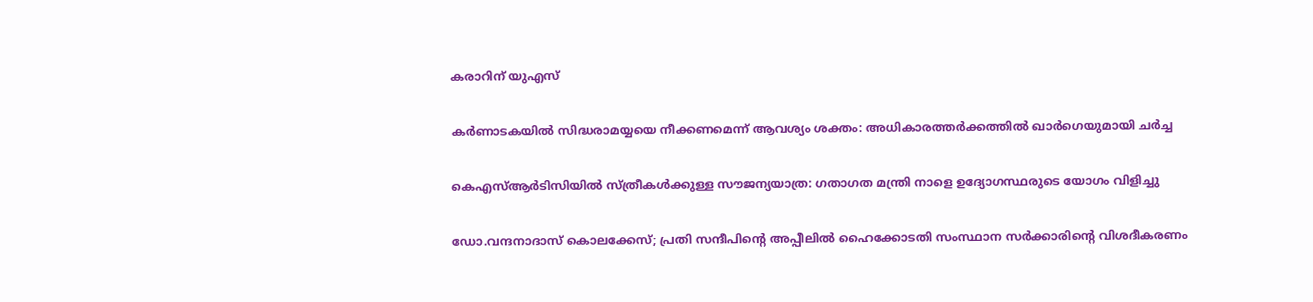കരാറിന് യുഎസ്

കർണാടകയിൽ സിദ്ധരാമയ്യയെ നീക്കണമെന്ന് ആവശ്യം ശക്തം: അധികാരത്തർക്കത്തിൽ ഖാർഗെയുമായി ചർച്ച

കെഎസ്ആർടിസിയില്‍ സ്ത്രീകൾക്കുള്ള സൗജന്യയാത്ര: ഗതാഗത മന്ത്രി നാളെ ഉദ്യോഗസ്ഥരുടെ യോഗം വിളിച്ചു

ഡോ.വന്ദനാദാസ് കൊലക്കേസ്; പ്രതി സന്ദീപിന്റെ അപ്പീലില്‍ ഹൈക്കോടതി സംസ്ഥാന സര്‍ക്കാരിന്റെ വിശദീകരണം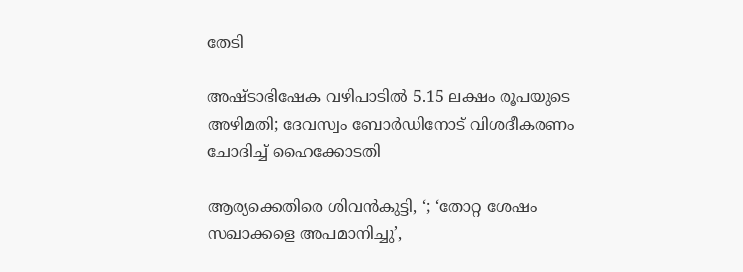തേടി

അഷ്ടാഭിഷേക വഴിപാടിൽ 5.15 ലക്ഷം രൂപയുടെ അഴിമതി; ദേവസ്വം ബോർഡിനോട് വിശദീകരണം ചോദിച്ച് ഹൈക്കോടതി

ആര്യക്കെതിരെ ശിവൻകുട്ടി, ‘; ‘തോറ്റ ശേഷം സഖാക്കളെ അപമാനിച്ചു’,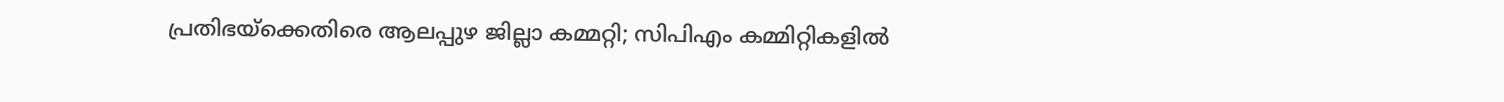പ്രതിഭയ്‌ക്കെതിരെ ആലപ്പുഴ ജില്ലാ കമ്മറ്റി; സിപിഎം കമ്മിറ്റികളിൽ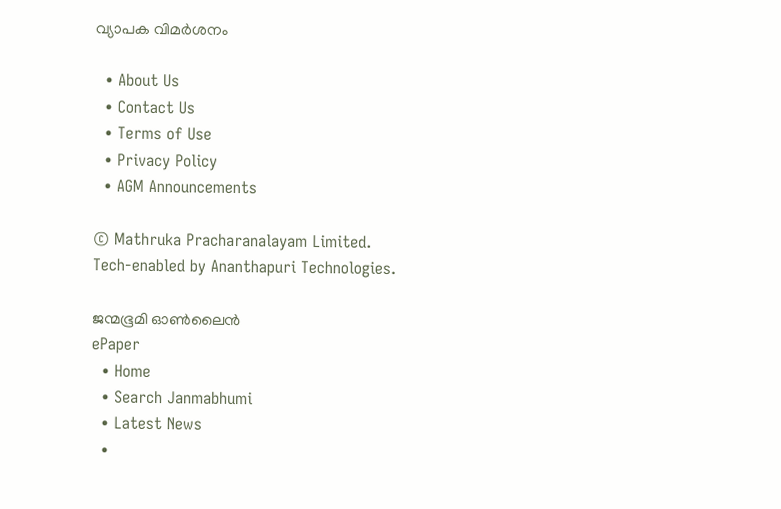വ്യാപക വിമർശനം

  • About Us
  • Contact Us
  • Terms of Use
  • Privacy Policy
  • AGM Announcements

© Mathruka Pracharanalayam Limited.
Tech-enabled by Ananthapuri Technologies.

ജന്മഭൂമി ഓണ്‍ലൈന്‍
ePaper
  • Home
  • Search Janmabhumi
  • Latest News
  •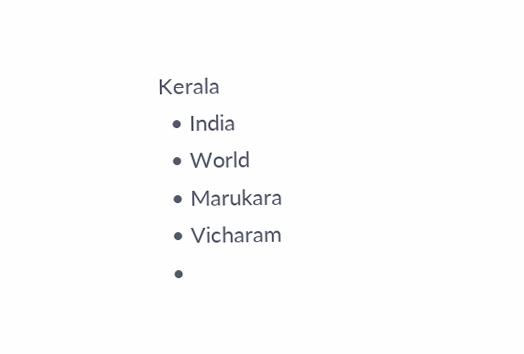Kerala
  • India
  • World
  • Marukara
  • Vicharam
  •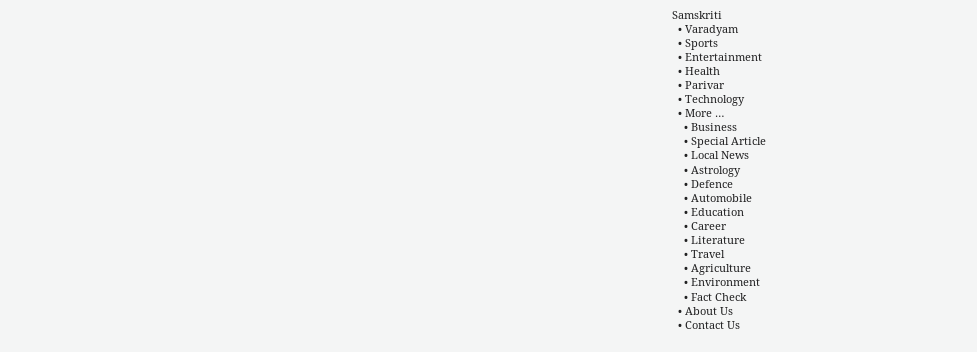Samskriti
  • Varadyam
  • Sports
  • Entertainment
  • Health
  • Parivar
  • Technology
  • More …
    • Business
    • Special Article
    • Local News
    • Astrology
    • Defence
    • Automobile
    • Education
    • Career
    • Literature
    • Travel
    • Agriculture
    • Environment
    • Fact Check
  • About Us
  • Contact Us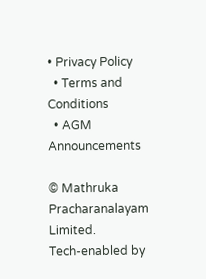• Privacy Policy
  • Terms and Conditions
  • AGM Announcements

© Mathruka Pracharanalayam Limited.
Tech-enabled by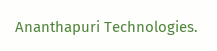Ananthapuri Technologies.